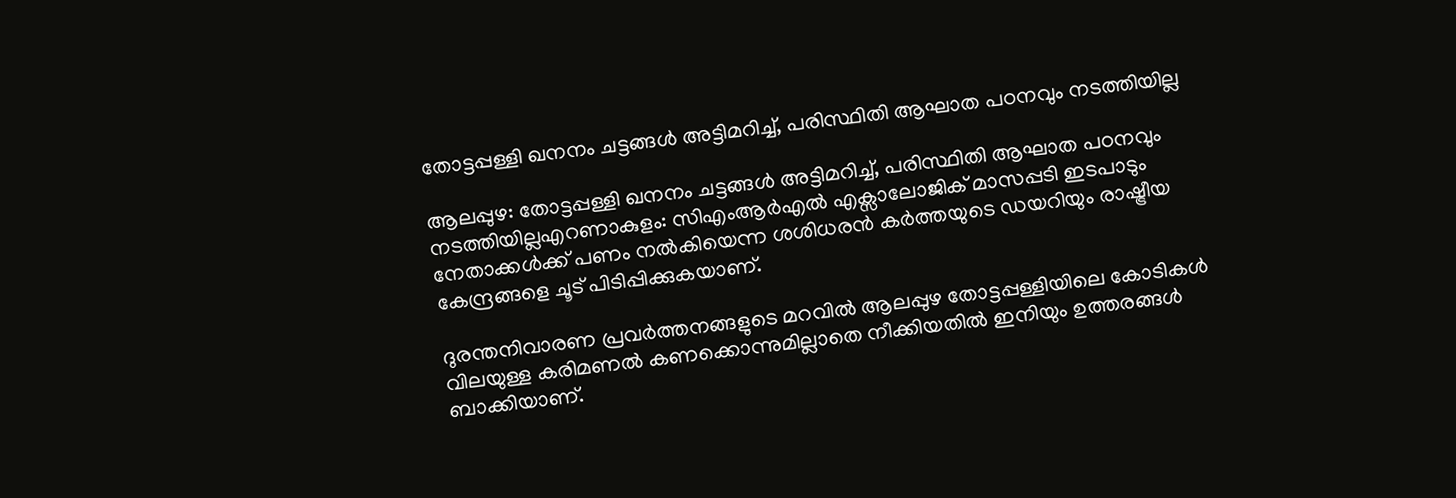തോട്ടപ്പള്ളി ഖനനം ചട്ടങ്ങൾ അട്ടിമറിച്ച്, പരിസ്ഥിതി ആഘാത പഠനവും നടത്തിയില്ല

ആലപ്പുഴ: തോട്ടപ്പള്ളി ഖനനം ചട്ടങ്ങൾ അട്ടിമറിച്ച്, പരിസ്ഥിതി ആഘാത പഠനവും നടത്തിയില്ലഎറണാകുളം: സിഎംആർഎൽ എക്സാലോജിക് മാസപ്പടി ഇടപാടും നേതാക്കൾക്ക് പണം നൽകിയെന്ന ശശിധരൻ കർത്തയുടെ ഡയറിയും രാഷ്ട്രീയ കേന്ദ്രങ്ങളെ ചൂട് പിടിപ്പിക്കുകയാണ്.

ദുരന്തനിവാരണ പ്രവർത്തനങ്ങളുടെ മറവിൽ ആലപ്പുഴ തോട്ടപ്പള്ളിയിലെ കോടികൾ വിലയുള്ള കരിമണൽ കണക്കൊന്നുമില്ലാതെ നീക്കിയതിൽ ഇനിയും ഉത്തരങ്ങൾ ബാക്കിയാണ്.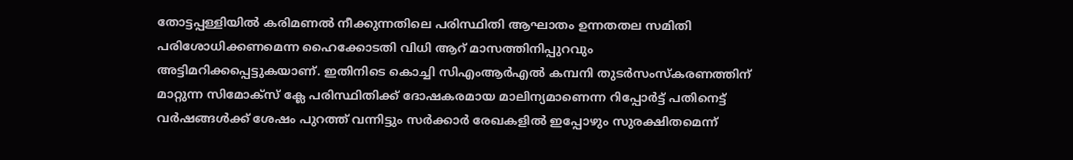തോട്ടപ്പള്ളിയിൽ കരിമണൽ നീക്കുന്നതിലെ പരിസ്ഥിതി ആഘാതം ഉന്നതതല സമിതി പരിശോധിക്കണമെന്ന ഹൈക്കോടതി വിധി ആറ് മാസത്തിനിപ്പുറവും അട്ടിമറിക്കപ്പെട്ടുകയാണ്. ഇതിനിടെ കൊച്ചി സിഎംആർഎൽ കമ്പനി തുടർസംസ്കരണത്തിന് മാറ്റുന്ന സിമോക്സ് ക്ലേ പരിസ്ഥിതിക്ക് ദോഷകരമായ മാലിന്യമാണെന്ന റിപ്പോർട്ട് പതിനെട്ട് വർഷങ്ങൾക്ക് ശേഷം പുറത്ത് വന്നിട്ടും സർക്കാർ രേഖകളിൽ ഇപ്പോഴും സുരക്ഷിതമെന്ന്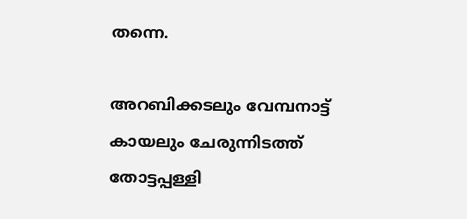തന്നെ.

അറബിക്കടലും വേമ്പനാട്ട് കായലും ചേരുന്നിടത്ത് തോട്ടപ്പള്ളി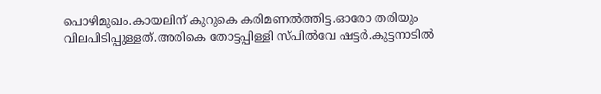പൊഴിമുഖം.കായലിന് കുറുകെ കരിമണൽത്തിട്ട.ഓരോ തരിയും വിലപിടിപ്പുള്ളത്.അരികെ തോട്ടപ്പിള്ളി സ്പിൽവേ ഷട്ടർ.കുട്ടനാടിൽ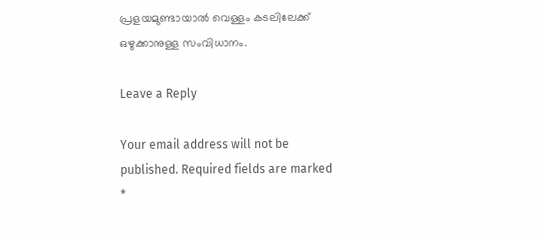പ്രളയമുണ്ടായാൽ വെള്ളം കടലിലേക്ക് ഒഴുക്കാനുള്ള സംവിധാനം.

Leave a Reply

Your email address will not be published. Required fields are marked *